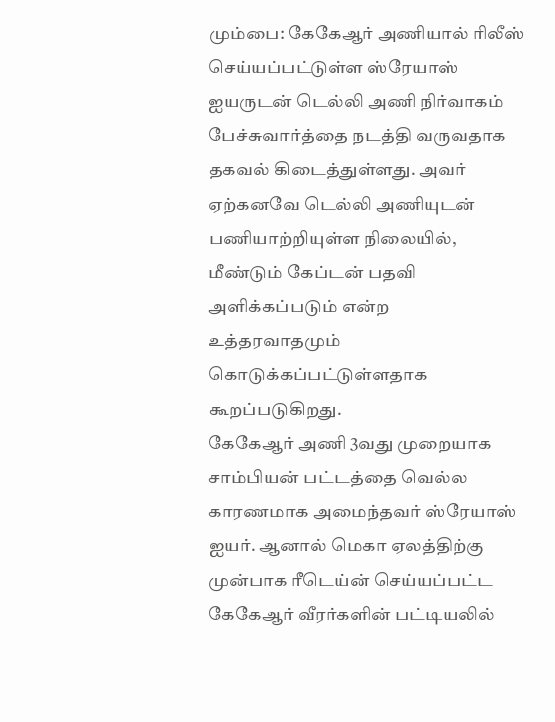மும்பை: கேகேஆர் அணியால் ரிலீஸ் செய்யப்பட்டுள்ள ஸ்ரேயாஸ் ஐயருடன் டெல்லி அணி நிர்வாகம் பேச்சுவார்த்தை நடத்தி வருவதாக தகவல் கிடைத்துள்ளது. அவர் ஏற்கனவே டெல்லி அணியுடன் பணியாற்றியுள்ள நிலையில், மீண்டும் கேப்டன் பதவி அளிக்கப்படும் என்ற உத்தரவாதமும் கொடுக்கப்பட்டுள்ளதாக கூறப்படுகிறது.
கேகேஆர் அணி 3வது முறையாக சாம்பியன் பட்டத்தை வெல்ல காரணமாக அமைந்தவர் ஸ்ரேயாஸ் ஐயர். ஆனால் மெகா ஏலத்திற்கு முன்பாக ரீடெய்ன் செய்யப்பட்ட கேகேஆர் வீரர்களின் பட்டியலில்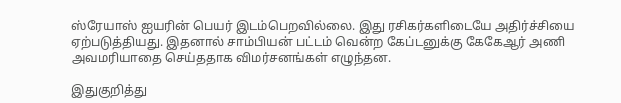ஸ்ரேயாஸ் ஐயரின் பெயர் இடம்பெறவில்லை. இது ரசிகர்களிடையே அதிர்ச்சியை ஏற்படுத்தியது. இதனால் சாம்பியன் பட்டம் வென்ற கேப்டனுக்கு கேகேஆர் அணி அவமரியாதை செய்ததாக விமர்சனங்கள் எழுந்தன.

இதுகுறித்து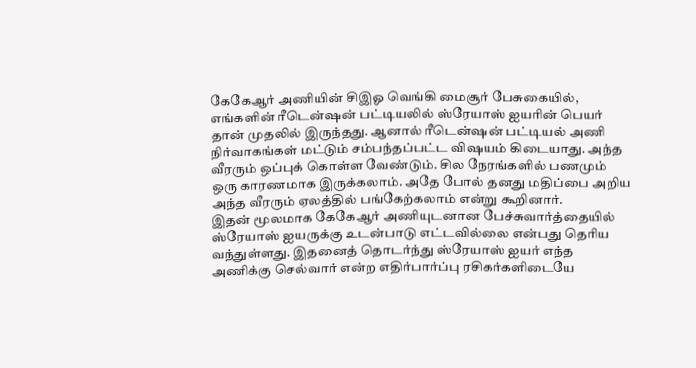கேகேஆர் அணியின் சிஇஓ வெங்கி மைசூர் பேசுகையில், எங்களின் ரீடென்ஷன் பட்டியலில் ஸ்ரேயாஸ் ஐயரின் பெயர் தான் முதலில் இருந்தது. ஆனால் ரீடென்ஷன் பட்டியல் அணி நிர்வாகங்கள் மட்டும் சம்பந்தப்பட்ட விஷயம் கிடையாது. அந்த வீரரும் ஒப்புக் கொள்ள வேண்டும். சில நேரங்களில் பணமும் ஒரு காரணமாக இருக்கலாம். அதே போல் தனது மதிப்பை அறிய அந்த வீரரும் ஏலத்தில் பங்கேற்கலாம் என்று கூறினார்.
இதன் மூலமாக கேகேஆர் அணியுடனான பேச்சுவார்த்தையில் ஸ்ரேயாஸ் ஐயருக்கு உடன்பாடு எட்டவில்லை என்பது தெரிய வந்துள்ளது. இதனைத் தொடர்ந்து ஸ்ரேயாஸ் ஐயர் எந்த அணிக்கு செல்வார் என்ற எதிர்பார்ப்பு ரசிகர்களிடையே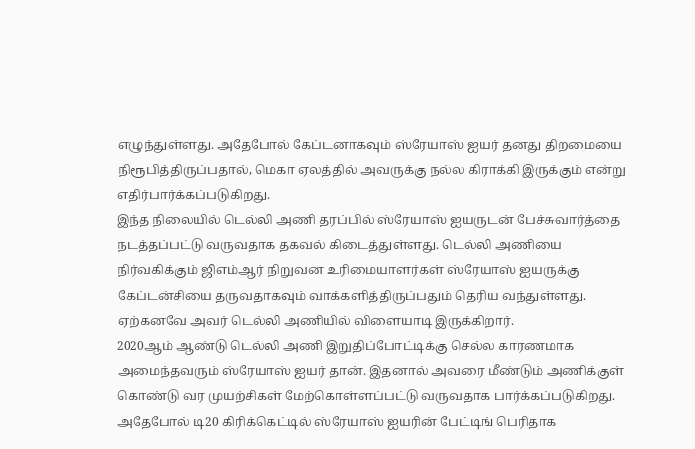எழுந்துள்ளது. அதேபோல் கேப்டனாகவும் ஸ்ரேயாஸ் ஐயர் தனது திறமையை நிரூபித்திருப்பதால், மெகா ஏலத்தில் அவருக்கு நல்ல கிராக்கி இருக்கும் என்று எதிர்பார்க்கப்படுகிறது.
இந்த நிலையில் டெல்லி அணி தரப்பில் ஸ்ரேயாஸ் ஐயருடன் பேச்சுவார்த்தை நடத்தப்பட்டு வருவதாக தகவல் கிடைத்துள்ளது. டெல்லி அணியை நிர்வகிக்கும் ஜிஎம்ஆர் நிறுவன உரிமையாளர்கள் ஸ்ரேயாஸ் ஐயருக்கு கேப்டன்சியை தருவதாகவும் வாக்களித்திருப்பதும் தெரிய வந்துள்ளது. ஏற்கனவே அவர் டெல்லி அணியில் விளையாடி இருக்கிறார்.
2020ஆம் ஆண்டு டெல்லி அணி இறுதிப்போட்டிக்கு செல்ல காரணமாக அமைந்தவரும் ஸ்ரேயாஸ் ஐயர் தான். இதனால் அவரை மீண்டும் அணிக்குள் கொண்டு வர முயற்சிகள் மேற்கொள்ளப்பட்டு வருவதாக பார்க்கப்படுகிறது. அதேபோல் டி20 கிரிக்கெட்டில் ஸ்ரேயாஸ் ஐயரின் பேட்டிங் பெரிதாக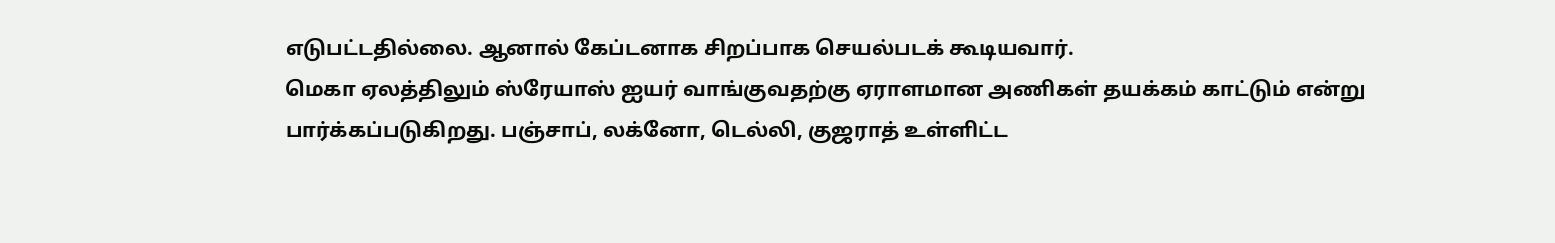எடுபட்டதில்லை. ஆனால் கேப்டனாக சிறப்பாக செயல்படக் கூடியவார்.
மெகா ஏலத்திலும் ஸ்ரேயாஸ் ஐயர் வாங்குவதற்கு ஏராளமான அணிகள் தயக்கம் காட்டும் என்று பார்க்கப்படுகிறது. பஞ்சாப், லக்னோ, டெல்லி, குஜராத் உள்ளிட்ட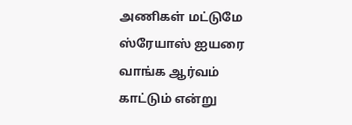அணிகள் மட்டுமே ஸ்ரேயாஸ் ஐயரை வாங்க ஆர்வம் காட்டும் என்று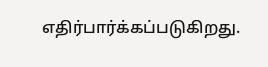எதிர்பார்க்கப்படுகிறது.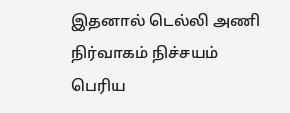இதனால் டெல்லி அணி நிர்வாகம் நிச்சயம் பெரிய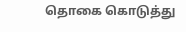தொகை கொடுத்து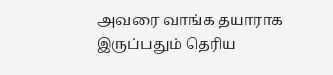அவரை வாங்க தயாராக இருப்பதும் தெரிய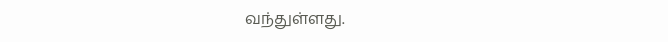வந்துள்ளது.